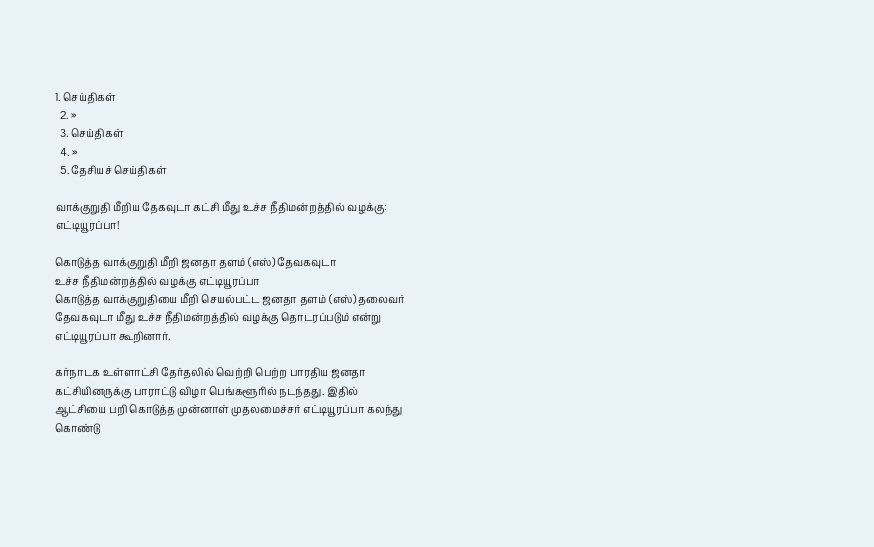1. செய்திகள்
  2. »
  3. செய்திகள்
  4. »
  5. தேசியச் செய்திகள்

வாக்குறுதி மீறிய தேகவுடா கட்சி மீது உ‌ச்ச ‌நீ‌திம‌ன்ற‌த்‌தி‌ல் வழக்கு: எ‌ட்டியூரப்பா!

கொடு‌த்த வா‌க்குறு‌தி ‌மீ‌றி ஜனதா தள‌ம் (எ‌ஸ்) தேவகவுடா உ‌ச்ச ‌‌நீதிம‌ன்ற‌த்‌தி‌ல் வழ‌க்கு எ‌ட்டியூர‌ப்பா
கொடு‌த்த வா‌க்குறு‌தியை ‌மீ‌றி செய‌ல்ப‌ட்ட ஜனதா தள‌ம் (எ‌ஸ்) தலைவ‌ர் தேவகவுடா ‌மீது உ‌ச்ச ‌‌நீதிம‌ன்ற‌த்‌தி‌ல் வழ‌க்கு தொடர‌ப்படு‌ம் எ‌ன்று எ‌ட்டியூர‌ப்பா கூ‌றினா‌ர்.

கர்நாடக உள்ளாட்சி தேர்தலில் வெற்றி பெற்ற பார‌திய ஜனதா கட்சியினருக்கு பாராட்டு விழா பெங்களூரில் நடந்தது. இதில் ஆட்சியை பறி கொடுத்த முன்னாள் முதலமை‌ச்ச‌ர் எ‌ட்டியூரப்பா கலந்து கொண்டு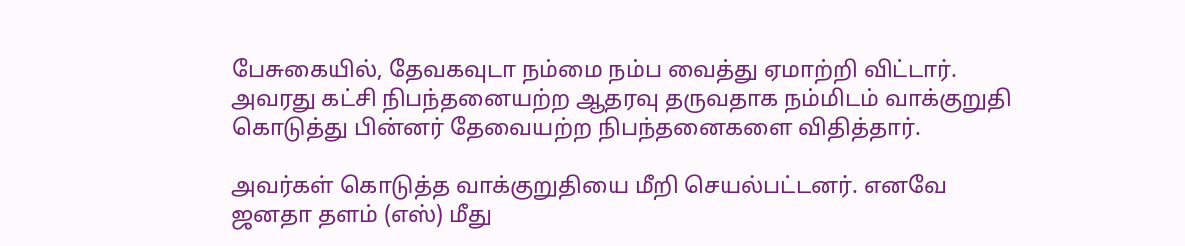பேசுகை‌யி‌ல், தேவகவுடா நம்மை நம்ப வைத்து ஏமாற்றி விட்டார். அவரது கட்சி நிபந்தனையற்ற ஆதரவு தருவதாக நம்மிடம் வாக்குறுதி கொடுத்து பின்னர் தேவையற்ற நிபந்தனைகளை விதித்தார்.

அவர்கள் கொடுத்த வாக்குறுதியை மீறி செயல்பட்டனர். எனவே ஜனதா தளம் (எஸ்) மீது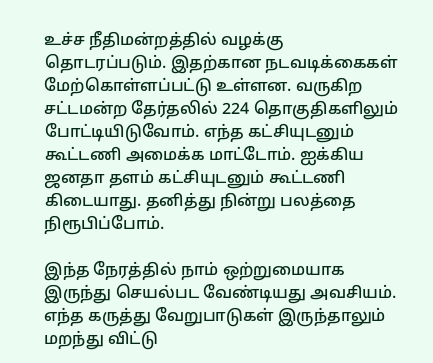உ‌ச்ச ‌நீ‌திம‌ன்ற‌த்‌தி‌ல் வழக்கு தொடரப்படும். இதற்கான நடவடிக்கைகள் மேற்கொள்ளப்பட்டு உள்ளன. வருகிற சட்டமன்ற தேர்தலில் 224 தொகுதிகளிலும் போட்டியிடுவோம். எந்த கட்சியுடனும் கூட்டணி அமைக்க மாட்டோம். ஐக்கிய ஜனதா தளம் கட்சியுடனும் கூட்டணி கிடையாது. தனித்து நின்று பலத்தை நிரூபிப்போம்.

இந்த நேரத்தில் நாம் ஒற்றுமையாக இருந்து செயல்பட வேண்டியது அவசியம். எந்த கருத்து வேறுபாடுகள் இருந்தாலும் மறந்து விட்டு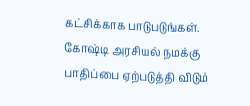கட்சிக்காக பாடுபடுங்கள். கோஷ்டி அரசியல் நமக்கு பாதிப்பை ஏற்படுத்தி விடும்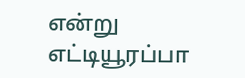எ‌ன்று எ‌ட்டியூர‌ப்பா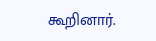கூ‌றினா‌ர்.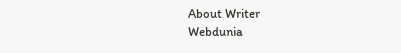About Writer
Webdunia